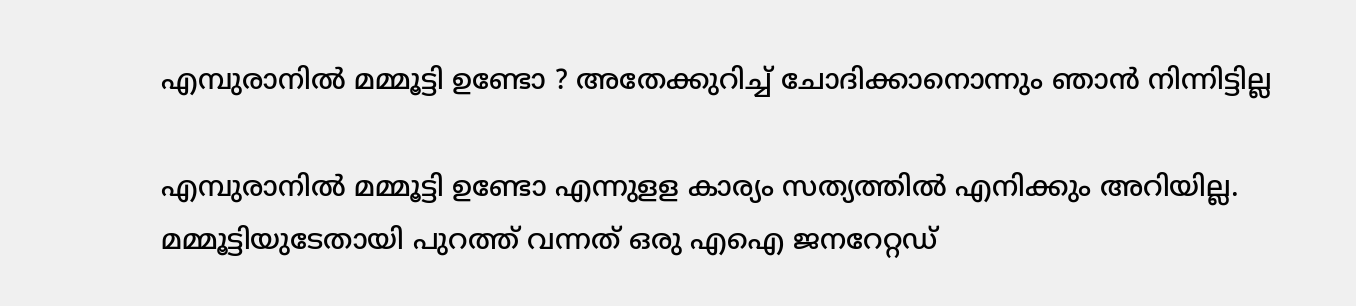എമ്പുരാനില്‍ മമ്മൂട്ടി ഉണ്ടോ ‍? അതേക്കുറിച്ച് ചോദിക്കാനൊന്നും ഞാന്‍ നിന്നിട്ടില്ല

എമ്പുരാനില്‍ മമ്മൂട്ടി ഉണ്ടോ എന്നുളള കാര്യം സത്യത്തില്‍ എനിക്കും അറിയില്ല. മമ്മൂട്ടിയുടേതായി പുറത്ത് വന്നത് ഒരു എഐ ജനറേറ്റഡ്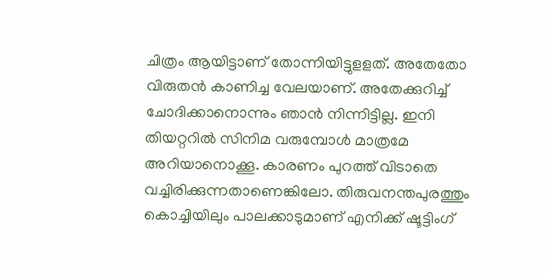ചിത്രം ആയിട്ടാണ് തോന്നിയിട്ടുളളത്. അതേതോ വിരുതന്‍ കാണിച്ച വേലയാണ്. അതേക്കുറിച്ച് ചോദിക്കാനൊന്നും ഞാന്‍ നിന്നിട്ടില്ല. ഇനി തിയറ്ററില്‍ സിനിമ വരുമ്പോള്‍ മാത്രമേ അറിയാനൊക്കൂ. കാരണം പുറത്ത് വിടാതെ വച്ചിരിക്കുന്നതാണെങ്കിലോ. തിരുവനന്തപുരത്തും കൊച്ചിയിലും പാലക്കാടുമാണ് എനിക്ക് ഷൂട്ടിംഗ്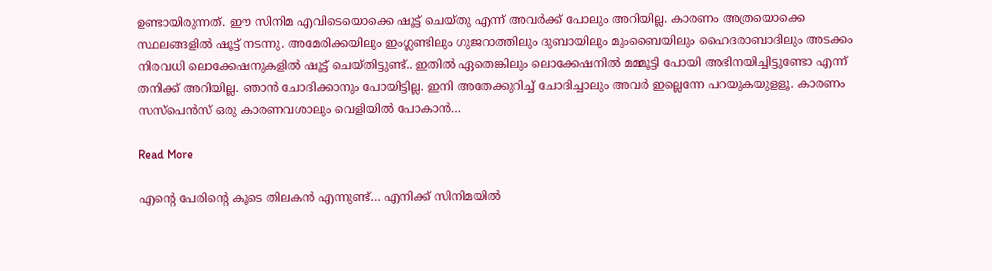ഉണ്ടായിരുന്നത്. ഈ സിനിമ എവിടെയൊക്കെ ഷൂട്ട് ചെയ്തു എന്ന് അവര്‍ക്ക് പോലും അറിയില്ല. കാരണം അത്രയൊക്കെ സ്ഥലങ്ങളില്‍ ഷൂട്ട് നടന്നു. അമേരിക്കയിലും ഇംഗ്ലണ്ടിലും ഗുജറാത്തിലും ദുബായിലും മുംബൈയിലും ഹൈദരാബാദിലും അടക്കം നിരവധി ലൊക്കേഷനുകളില്‍ ഷൂട്ട് ചെയ്തിട്ടുണ്ട്.. ഇതില്‍ ഏതെങ്കിലും ലൊക്കേഷനില്‍ മമ്മൂട്ടി പോയി അഭിനയിച്ചിട്ടുണ്ടോ എന്ന് തനിക്ക് അറിയില്ല. ഞാന്‍ ചോദിക്കാനും പോയിട്ടില്ല. ഇനി അതേക്കുറിച്ച് ചോദിച്ചാലും അവര്‍ ഇല്ലെന്നേ പറയുകയുളളൂ. കാരണം സസ്‌പെന്‍സ് ഒരു കാരണവശാലും വെളിയില്‍ പോകാന്‍…

Read More

എന്‍റെ പേരിന്‍റെ കൂടെ തിലകൻ എന്നുണ്ട്… എനിക്ക് സിനിമയിൽ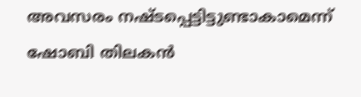അവസരം നഷ്ടപ്പെട്ടിട്ടുണ്ടാകാമെന്ന് ഷോബി തിലകൻ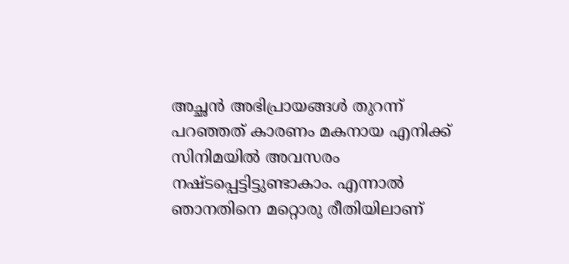അച്ഛൻ അഭിപ്രായങ്ങൾ തുറന്ന് പറഞ്ഞത് കാരണം മകനായ എനിക്ക് സിനിമയിൽ അവസരം നഷ്ടപ്പെട്ടിട്ടുണ്ടാകാം. എന്നാൽ ഞാനതിനെ മറ്റൊരു രീതിയിലാണ്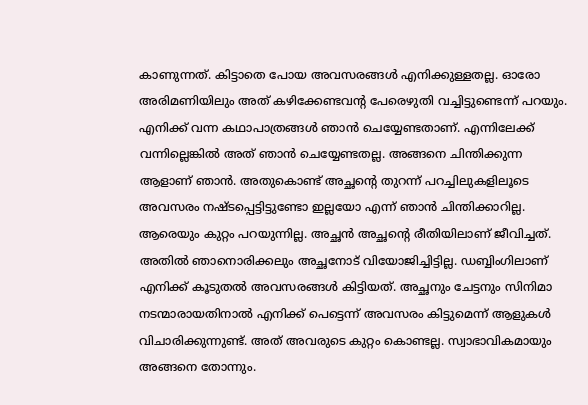കാണുന്നത്. കിട്ടാതെ പോയ അവസരങ്ങൾ എനിക്കുള്ളതല്ല. ഓരോ അരിമണിയിലും അത് കഴിക്കേണ്ടവന്‍റ പേരെഴുതി വച്ചിട്ടുണ്ടെന്ന് പറയും. എനിക്ക് വന്ന കഥാപാത്രങ്ങൾ ഞാൻ ചെയ്യേണ്ടതാണ്. എന്നിലേക്ക് വന്നില്ലെങ്കിൽ അത് ഞാൻ ചെയ്യേണ്ടതല്ല. അങ്ങനെ ചിന്തിക്കുന്ന ആളാണ് ഞാൻ. അതുകൊണ്ട് അച്ഛന്‍റെ തുറന്ന് പറച്ചിലുകളിലൂ‌ടെ അവസരം നഷ്ടപ്പെട്ടിട്ടുണ്ടോ ഇല്ലയോ എന്ന് ഞാൻ ചിന്തിക്കാറില്ല. ആരെയും കുറ്റം പറയുന്നില്ല. അച്ഛൻ അച്ഛന്‍റെ രീതിയിലാണ് ജീവിച്ചത്. അതിൽ ഞാനൊരിക്കലും അച്ഛനോട് വിയോജിച്ചിട്ടില്ല. ഡബ്ബിംഗിലാണ് എനിക്ക് കൂടുതൽ അവസരങ്ങൾ കിട്ടിയത്. അച്ഛനും ചേട്ടനും സിനിമാ നടന്മാരായതിനാൽ എനിക്ക് പെട്ടെന്ന് അവസരം കിട്ടുമെന്ന് ആളുകൾ വിചാരിക്കുന്നുണ്ട്. അത് അവരുടെ കുറ്റം കൊണ്ടല്ല. സ്വാഭാവികമായും അങ്ങനെ തോന്നും.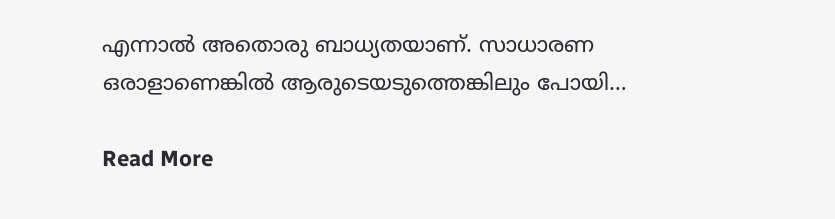എന്നാൽ അതൊരു ബാധ്യതയാണ്. സാധാരണ ഒരാളാണെങ്കിൽ ആരുടെയടുത്തെങ്കിലും പോയി…

Read More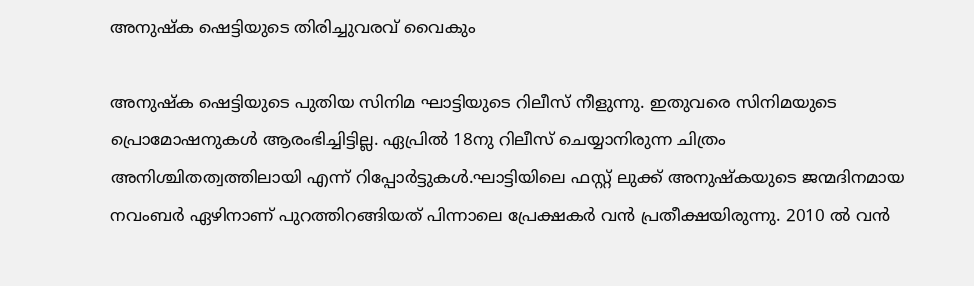അനുഷ്ക ഷെട്ടിയുടെ തിരിച്ചുവരവ് വൈകും

അനുഷ്ക ഷെട്ടിയുടെ പുതിയ സിനിമ ഘാട്ടിയുടെ റിലീസ് നീളുന്നു. ഇതുവരെ സിനിമയുടെ പ്രൊമോഷനുകൾ ആരംഭിച്ചിട്ടില്ല. ഏപ്രിൽ 18നു റിലീസ് ചെയ്യാനിരുന്ന ചിത്രം അനിശ്ചിതത്വത്തിലായി എന്ന് റിപ്പോർട്ടുകൾ.ഘാട്ടിയിലെ ഫസ്റ്റ് ലുക്ക് അനുഷ്കയുടെ ജന്മദിനമായ നവംബർ ഏഴിനാണ് പുറത്തിറങ്ങിയത് പിന്നാലെ പ്രേക്ഷകർ വന്‍ പ്രതീക്ഷയിരുന്നു. 2010 ല്‍ വന്‍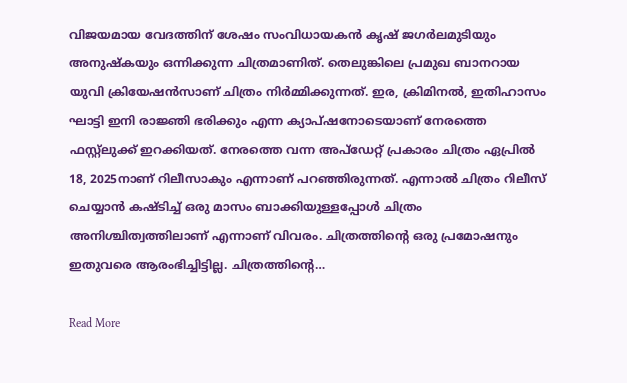വിജയമായ വേദത്തിന് ശേഷം സംവിധായകൻ കൃഷ് ജഗർലമുടിയും അനുഷ്‌കയും ഒന്നിക്കുന്ന ചിത്രമാണിത്. തെലുങ്കിലെ പ്രമുഖ ബാനറായ യുവി ക്രിയേഷന്‍സാണ് ചിത്രം നിര്‍മ്മിക്കുന്നത്. ഇര, ക്രിമിനല്‍, ഇതിഹാസം ഘാട്ടി ഇനി രാജ്ഞി ഭരിക്കും എന്ന ക്യാപ്ഷനോടെയാണ് നേരത്തെ ഫസ്റ്റ്ലുക്ക് ഇറക്കിയത്. നേരത്തെ വന്ന അപ്ഡേറ്റ് പ്രകാരം ചിത്രം ഏപ്രില്‍ 18, 2025നാണ് റിലീസാകും എന്നാണ് പറഞ്ഞിരുന്നത്. എന്നാല്‍ ചിത്രം റിലീസ് ചെയ്യാന്‍ കഷ്ടിച്ച് ഒരു മാസം ബാക്കിയുള്ളപ്പോള്‍ ചിത്രം അനിശ്ചിത്വത്തിലാണ് എന്നാണ് വിവരം. ചിത്രത്തിന്‍റെ ഒരു പ്രമോഷനും ഇതുവരെ ആരംഭിച്ചിട്ടില്ല. ചിത്രത്തിന്‍റെ…

Read More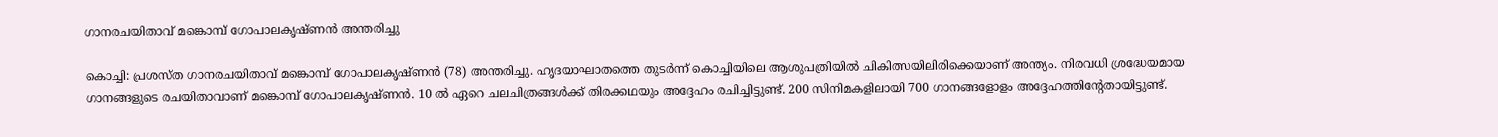ഗാനരചയിതാവ് മങ്കൊമ്പ് ഗോപാലകൃഷ്ണൻ അന്തരിച്ചു

കൊച്ചി: പ്രശസ്ത ഗാനരചയിതാവ് മങ്കൊമ്പ് ഗോപാലകൃഷ്ണൻ (78) അന്തരിച്ചു. ഹൃദയാഘാതത്തെ തുടർന്ന് കൊച്ചിയിലെ ആശുപത്രിയിൽ ചികിത്സയിലിരിക്കെയാണ് അന്ത്യം. നിരവധി ശ്രദ്ധേയമായ ഗാനങ്ങളുടെ രചയിതാവാണ് മങ്കൊമ്പ് ഗോപാലകൃഷ്ണൻ. 10 ൽ ഏറെ ചലചിത്രങ്ങൾക്ക് തിരക്കഥയും അദ്ദേഹം രചിച്ചിട്ടുണ്ട്. 200 സിനിമകളിലായി 700 ഗാനങ്ങളോളം അദ്ദേഹത്തിന്‍റേതായിട്ടുണ്ട്.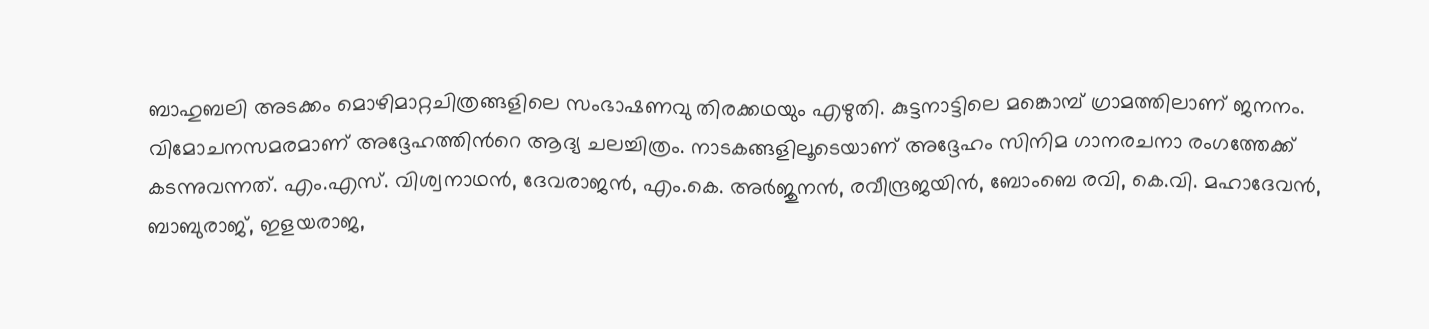ബാഹുബലി അടക്കം മൊഴിമാറ്റചിത്രങ്ങളിലെ സംഭാഷണവു തിരക്കഥയും എഴുതി. കുട്ടനാട്ടിലെ മങ്കൊമ്പ് ഗ്രാമത്തിലാണ് ജനനം. വിമോചനസമരമാണ് അദ്ദേഹത്തിന്‍റെ ആദ്യ ചലച്ചിത്രം. നാടകങ്ങളിലൂടെയാണ് അദ്ദേഹം സിനിമ ഗാനരചനാ രംഗത്തേക്ക് കടന്നുവന്നത്. എം.എസ്. വിശ്വനാഥൻ, ദേവരാജൻ, എം.കെ. അർജുനൻ, രവീന്ദ്രജയിൻ, ബോംബെ രവി, കെ.വി. മഹാദേവൻ, ബാബുരാജ്, ഇളയരാജ,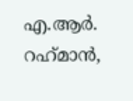എ.ആർ. റഹ്‌മാൻ,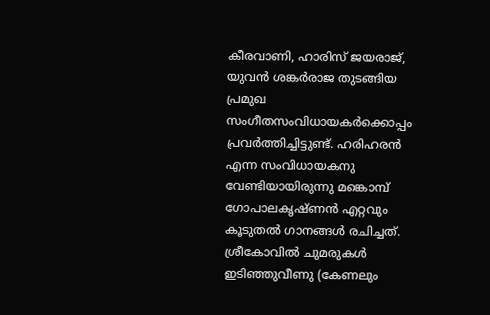കീരവാണി, ഹാരിസ് ജയരാജ്, യുവൻ ശങ്കർരാജ തുടങ്ങിയ പ്രമുഖ സംഗീതസംവിധായകർക്കൊപ്പം പ്രവർത്തിച്ചിട്ടുണ്ട്. ഹരിഹരന്‍ എന്ന സംവിധായകനു വേണ്ടിയായിരുന്നു മങ്കൊമ്പ് ഗോപാലകൃഷ്ണന്‍ എറ്റവും കൂടുതല്‍ ഗാനങ്ങള്‍ രചിച്ചത്. ശ്രീകോവില്‍ ചുമരുകള്‍ ഇടിഞ്ഞുവീണു (കേണലും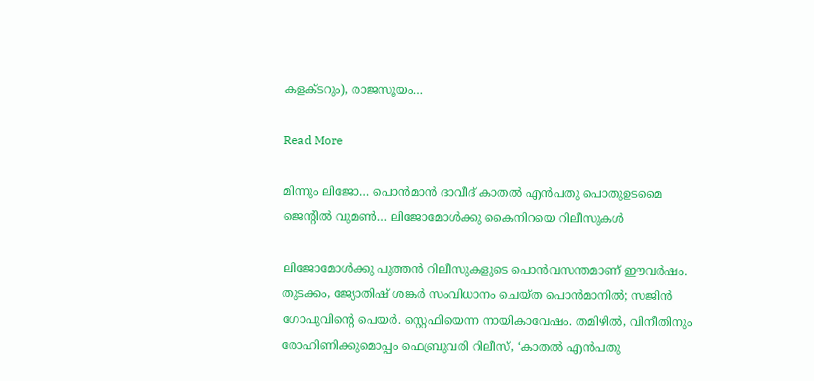കളക്ടറും), രാജസൂയം…

Read More

മിന്നും ലിജോ… പൊന്‍മാന്‍ ദാവീദ് കാതല്‍ എന്‍പതു പൊതുഉടമൈ ജെന്‍റില്‍ വുമണ്‍… ലിജോമോള്‍ക്കു കൈനിറയെ റിലീസുകള്‍

ലിജോമോള്‍ക്കു പുത്തൻ റിലീസുകളുടെ പൊന്‍വസന്തമാണ് ഈവര്‍ഷം. തുടക്കം, ജ്യോതിഷ് ശങ്കര്‍ സംവിധാനം ചെയ്ത പൊന്‍മാനില്‍; സജിന്‍ ഗോപുവിന്‍റെ പെയര്‍. സ്റ്റെഫിയെന്ന നായികാവേഷം. തമിഴില്‍, വിനീതിനും രോഹിണിക്കുമൊപ്പം ഫെബ്രുവരി റിലീസ്, ‘കാതല്‍ എന്‍പതു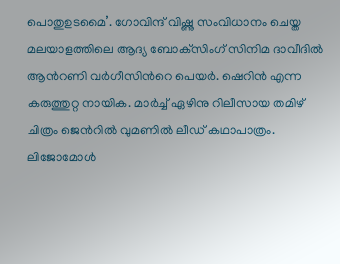പൊതുഉടമൈ’. ഗോവിന്ദ് വിഷ്ണു സംവിധാനം ചെയ്ത മലയാളത്തിലെ ആദ്യ ബോക്‌സിംഗ് സിനിമ ദാവീദില്‍ ആന്‍റണി വര്‍ഗീസിന്‍റെ പെയര്‍. ഷെറിന്‍ എന്ന കരുത്തുറ്റ നായിക. മാര്‍ച്ച് ഏഴിനു റിലീസായ തമിഴ് ചിത്രം ജെന്‍റില്‍ വുമണില്‍ ലീഡ് കഥാപാത്രം. ലിജോമോള്‍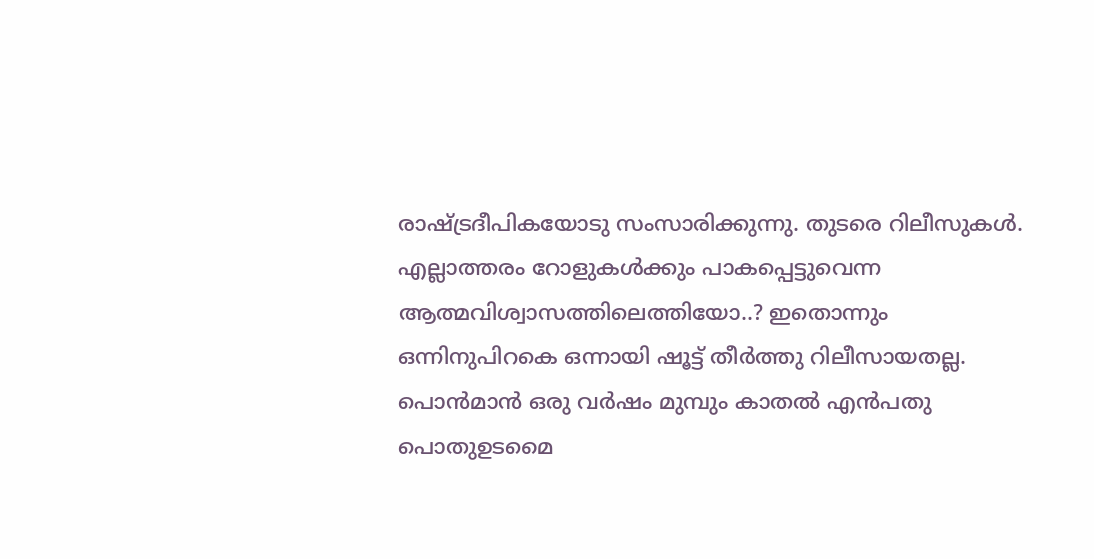രാഷ്ട്രദീപികയോടു സംസാരിക്കുന്നു. തുടരെ റിലീസുകള്‍. എല്ലാത്തരം റോളുകള്‍ക്കും പാകപ്പെട്ടുവെന്ന ആത്മവിശ്വാസത്തിലെത്തിയോ..? ഇതൊന്നും ഒന്നിനുപിറകെ ഒന്നായി ഷൂട്ട് തീര്‍ത്തു റിലീസായതല്ല. പൊന്‍മാന്‍ ഒരു വര്‍ഷം മുമ്പും കാതല്‍ എന്‍പതു പൊതുഉടമൈ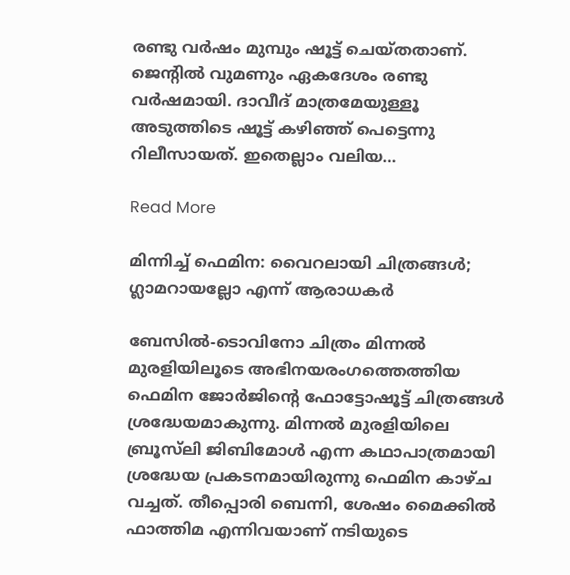രണ്ടു വര്‍ഷം മുമ്പും ഷൂട്ട് ചെയ്തതാണ്. ജെന്‍റില്‍ വുമണും ഏകദേശം രണ്ടു വര്‍ഷമായി. ദാവീദ് മാത്രമേയുള്ളൂ അടുത്തിടെ ഷൂട്ട് കഴിഞ്ഞ് പെട്ടെന്നു റിലീസായത്. ഇതെല്ലാം വലിയ…

Read More

മിന്നിച്ച് ഫെമിന: വൈറലായി ചിത്രങ്ങൾ; ഗ്ലാമറായല്ലോ എന്ന് ആരാധകർ

ബേസിൽ-ടൊവിനോ ചിത്രം മിന്നൽ മുരളിയിലൂടെ അഭിനയരംഗത്തെത്തിയ ഫെമിന ജോർജിന്‍റെ ഫോട്ടോഷൂട്ട് ചിത്രങ്ങൾ ശ്രദ്ധേയമാകുന്നു. മിന്നൽ മുരളിയിലെ ബ്രൂസ്‌ലി ജിബിമോൾ എന്ന കഥാപാത്രമായി ശ്രദ്ധേയ പ്രകടനമായിരുന്നു ഫെമിന കാഴ്ച വച്ചത്. തീപ്പൊരി ബെന്നി, ശേഷം മൈക്കിൽ ഫാത്തിമ എന്നിവയാണ് നടിയുടെ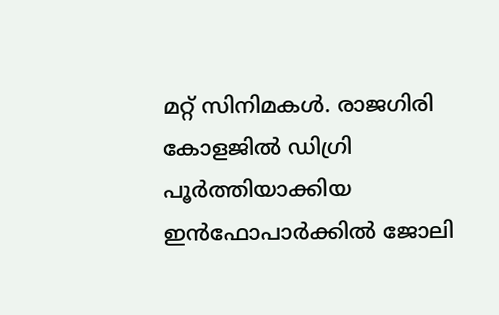മറ്റ് സിനിമകൾ. രാജഗിരി കോളജിൽ ഡിഗ്രി പൂർത്തിയാക്കിയ ഇൻഫോപാർക്കിൽ ജോലി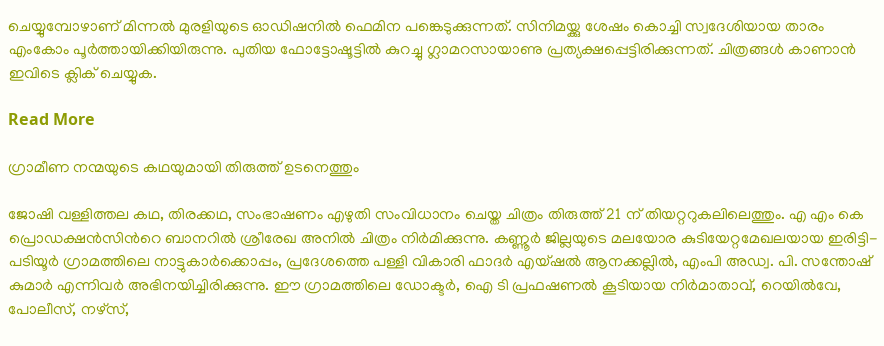ചെയ്യുമ്പോഴാണ് മിന്നൽ മുരളിയുടെ ഓഡിഷനിൽ ഫെമിന പങ്കെടുക്കുന്നത്. സിനിമയ്ക്കു ശേഷം കൊച്ചി സ്വദേശിയായ താരം എംകോം പൂർത്തായിക്കിയിരുന്നു. പുതിയ ഫോട്ടോഷൂട്ടിൽ കുറച്ചു ഗ്ലാമറസായാണു പ്രത്യക്ഷപ്പെട്ടിരിക്കുന്നത്. ചിത്രങ്ങൾ കാണാൻ ഇവിടെ ക്ലിക് ചെയ്യുക.

Read More

ഗ്രാമീണ നന്മയുടെ കഥയുമായി തിരുത്ത് ഉടനെത്തും

ജോഷി വള്ളിത്തല കഥ, തിരക്കഥ, സംഭാഷണം എഴുതി സംവിധാനം ചെയ്ത ചിത്രം തിരുത്ത് 21 ന് തിയറ്ററുകലിലെത്തും. എ എം കെ പ്രൊഡക്ഷൻസിന്‍റെ ബാനറിൽ ശ്രീരേഖ അനിൽ ചിത്രം നിർമിക്കുന്നു. കണ്ണൂർ ജില്ലയുടെ മലയോര കുടിയേറ്റമേഖലയായ ഇരിട്ടി-പടിയൂർ ഗ്രാമത്തിലെ നാട്ടുകാർക്കൊപ്പം, പ്രദേശത്തെ പള്ളി വികാരി ഫാദർ എയ്ഷൽ ആനക്കല്ലിൽ, എംപി അഡ്വ. പി. സന്തോഷ്‌ കുമാർ എന്നിവർ അഭിനയിച്ചിരിക്കുന്നു. ഈ ഗ്രാമത്തിലെ ഡോക്ടർ, ഐ ടി പ്രഫഷണൽ കൂടിയായ നിർമാതാവ്, റെയിൽവേ, പോലീസ്, നഴ്സ്,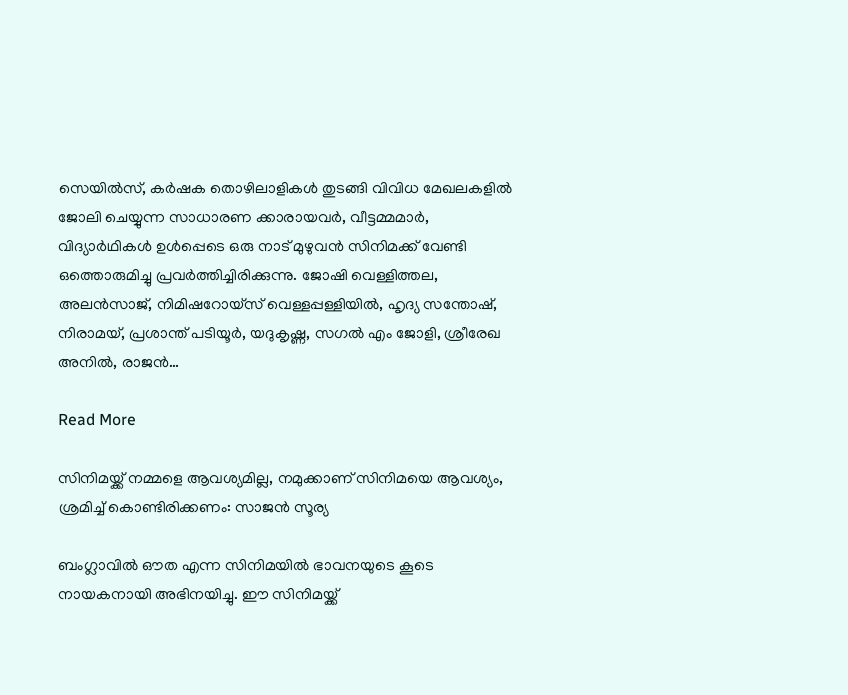സെയിൽസ്, കർഷക തൊഴിലാളികൾ തുടങ്ങി വിവിധ മേഖലകളിൽ ജോലി ചെയ്യുന്ന സാധാരണ ക്കാരായവർ, വീട്ടമ്മമാർ, വിദ്യാർഥികൾ ഉൾപ്പെടെ ഒരു നാട് മുഴുവൻ സിനിമക്ക് വേണ്ടി ഒത്തൊരുമിച്ചു പ്രവർത്തിച്ചിരിക്കുന്നു. ജോഷി വെള്ളിത്തല, അലൻസാജ്‌, നിമിഷറോയ്‌സ് വെള്ളപ്പള്ളിയിൽ, ഹൃദ്യ സന്തോഷ്‌, നിരാമയ്, പ്രശാന്ത് പടിയൂർ, യദുകൃഷ്ണ, സഗൽ എം ജോളി, ശ്രീരേഖ അനിൽ, രാജൻ…

Read More

സിനിമയ്ക്ക് നമ്മളെ ആവശ്യമില്ല, നമുക്കാണ് സിനിമയെ ആവശ്യം, ശ്രമിച്ച് കൊണ്ടിരിക്കണം: സാജൻ സൂര്യ

ബംഗ്ലാവില്‍ ഔത എന്ന സിനിമയില്‍ ഭാവനയുടെ കൂടെ നായകനായി അഭിനയിച്ചു. ഈ സിനിമയ്ക്ക്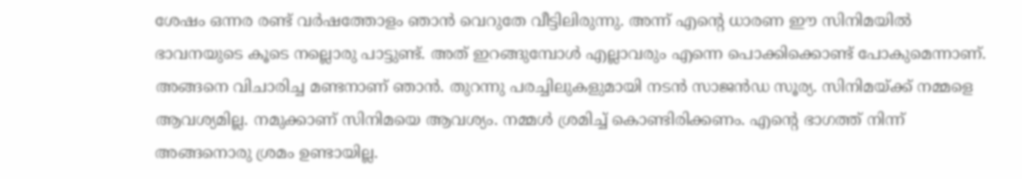ശേഷം ഒന്നര രണ്ട് വര്‍ഷത്തോളം ഞാന്‍ വെറുതേ വീട്ടിലിരുന്നു. അന്ന് എന്‍റെ ധാരണ ഈ സിനിമയില്‍ ഭാവനയുടെ കൂടെ നല്ലൊരു പാട്ടുണ്ട്. അത് ഇറങ്ങുമ്പോള്‍ എല്ലാവരും എന്നെ പൊക്കിക്കൊണ്ട് പോകുമെന്നാണ്. അങ്ങനെ വിചാരിച്ച മണ്ടനാണ് ഞാന്‍. തുറന്നു പരച്ചിലുകളുമായി നടൻ സാജൻഡ സൂര്യ. സിനിമയ്ക്ക് നമ്മളെ ആവശ്യമില്ല. നമുക്കാണ് സിനിമയെ ആവശ്യം. നമ്മള്‍ ശ്രമിച്ച് കൊണ്ടിരിക്കണം. എന്‍റെ ഭാഗത്ത് നിന്ന് അങ്ങനൊരു ശ്രമം ഉണ്ടായില്ല.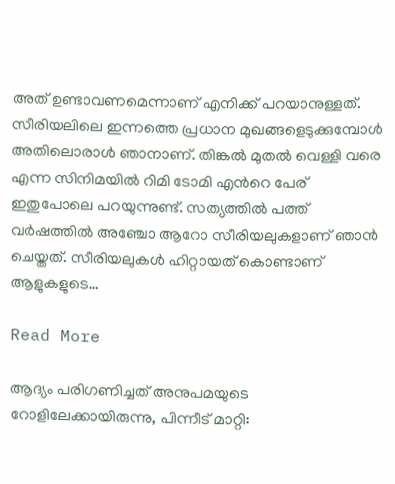അത് ഉണ്ടാവണമെന്നാണ് എനിക്ക് പറയാനുള്ളത്. സീരിയലിലെ ഇന്നത്തെ പ്രധാന മുഖങ്ങളെടുക്കുമ്പോള്‍ അതിലൊരാള്‍ ഞാനാണ്. തിങ്കല്‍ മുതല്‍ വെള്ളി വരെ എന്ന സിനിമയില്‍ റിമി ടോമി എന്‍റെ പേര് ഇതുപോലെ പറയുന്നുണ്ട്. സത്യത്തില്‍ പത്ത് വര്‍ഷത്തില്‍ അഞ്ചോ ആറോ സീരിയലുകളാണ് ഞാന്‍ ചെയ്തത്. സീരിയലുകള്‍ ഹിറ്റായത് കൊണ്ടാണ് ആളുകളുടെ…

Read More

ആദ്യം പരിഗണിച്ചത് അനുപമയുടെ റോളിലേക്കായിരുന്നു, പിന്നീട് മാറ്റി: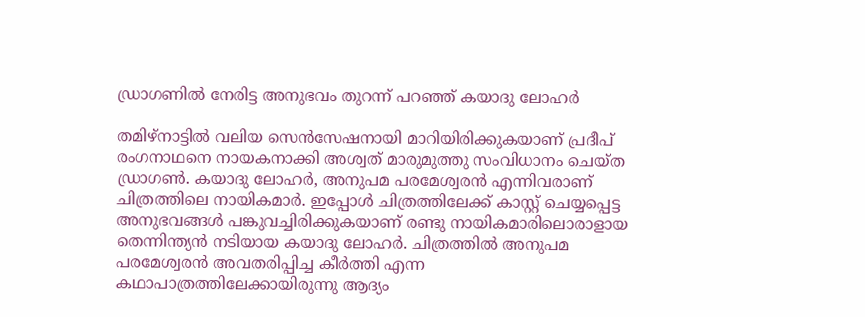ഡ്രാഗണിൽ നേരിട്ട അനുഭവം തുറന്ന് പറഞ്ഞ് കയാദു ലോഹര്‍

തമിഴ്‌നാട്ടില്‍ വലിയ സെന്‍സേഷനായി മാറിയിരിക്കുകയാണ് പ്രദീപ് രംഗനാഥനെ നായകനാക്കി അശ്വത് മാരുമുത്തു സംവിധാനം ചെയ്ത ഡ്രാഗണ്‍. കയാദു ലോഹര്‍, അനുപമ പരമേശ്വരന്‍ എന്നിവരാണ് ചിത്രത്തിലെ നായികമാര്‍. ഇപ്പോള്‍ ചിത്രത്തിലേക്ക് കാസ്റ്റ് ചെയ്യപ്പെട്ട അനുഭവങ്ങള്‍ പങ്കുവച്ചിരിക്കുകയാണ് രണ്ടു നായികമാരിലൊരാളായ തെന്നിന്ത്യൻ നടിയായ കയാദു ലോഹർ. ചിത്രത്തില്‍ അനുപമ പരമേശ്വരന്‍ അവതരിപ്പിച്ച കീര്‍ത്തി എന്ന കഥാപാത്രത്തിലേക്കായിരുന്നു ആദ്യം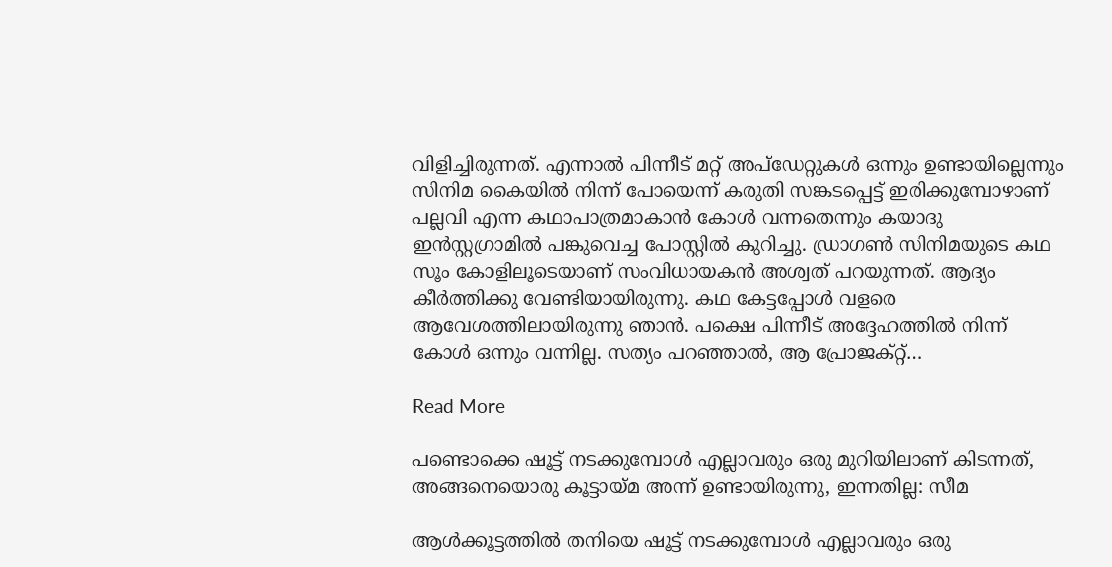വിളിച്ചിരുന്നത്. എന്നാല്‍ പിന്നീട് മറ്റ് അപ്‌ഡേറ്റുകള്‍ ഒന്നും ഉണ്ടായില്ലെന്നും സിനിമ കൈയില്‍ നിന്ന് പോയെന്ന് കരുതി സങ്കടപ്പെട്ട് ഇരിക്കുമ്പോഴാണ് പല്ലവി എന്ന കഥാപാത്രമാകാന്‍ കോള്‍ വന്നതെന്നും കയാദു ഇന്‍സ്റ്റഗ്രാമില്‍ പങ്കുവെച്ച പോസ്റ്റില്‍ കുറിച്ചു. ഡ്രാഗണ്‍ സിനിമയുടെ കഥ സൂം കോളിലൂടെയാണ് സംവിധായകൻ അശ്വത് പറയുന്നത്. ആദ്യം കീര്‍ത്തിക്കു വേണ്ടിയായിരുന്നു. കഥ കേട്ടപ്പോള്‍ വളരെ ആവേശത്തിലായിരുന്നു ഞാന്‍. പക്ഷെ പിന്നീട് അദ്ദേഹത്തില്‍ നിന്ന് കോള്‍ ഒന്നും വന്നില്ല. സത്യം പറഞ്ഞാല്‍, ആ പ്രോജക്റ്റ്…

Read More

പണ്ടൊക്കെ ഷൂട്ട് നടക്കുമ്പോൾ എല്ലാവരും ഒരു മുറിയിലാണ് കിടന്നത്, അങ്ങനെയൊരു കൂട്ടായ്‌മ അന്ന് ഉണ്ടായിരുന്നു, ഇന്നതില്ല: സീമ

ആൾക്കൂട്ടത്തിൽ തനിയെ ഷൂട്ട് നടക്കുമ്പോൾ എല്ലാവരും ഒരു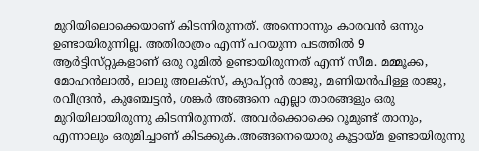മുറിയിലൊക്കെയാണ് കിടന്നിരുന്നത്. അന്നൊന്നും കാരവൻ ഒന്നും ഉണ്ടായിരുന്നില്ല. അതിരാത്രം എന്ന് പറയുന്ന പടത്തിൽ 9 ആർട്ടിസ്‌റ്റുകളാണ് ഒരു റൂമിൽ ഉണ്ടായിരുന്നത് എന്ന് സീമ. മമ്മൂക്ക, മോഹൻലാൽ, ലാലു അലക്‌സ്, ക്യാപ്റ്റൻ രാജു, മണിയൻപിള്ള രാജു, രവീന്ദ്രൻ, കുഞ്ചേട്ടൻ, ശങ്കർ അങ്ങനെ എല്ലാ താരങ്ങളും ഒരു മുറിയിലായിരുന്നു കിടന്നിരുന്നത്. അവർക്കൊക്കെ റൂമുണ്ട് താനും, എന്നാലും ഒരുമിച്ചാണ് കിടക്കുക.അങ്ങനെയൊരു കൂട്ടായ്‌മ ഉണ്ടായിരുന്നു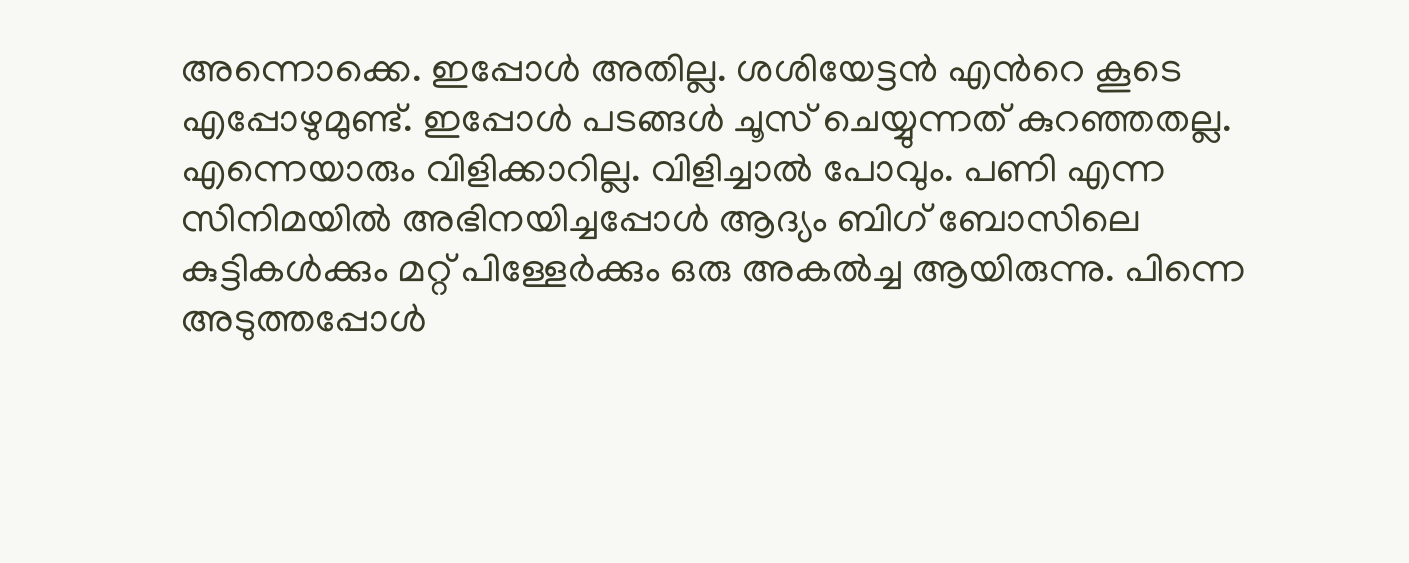അന്നൊക്കെ. ഇപ്പോൾ അതില്ല. ശശിയേട്ടൻ എന്‍റെ കൂടെ എപ്പോഴുമുണ്ട്. ഇപ്പോൾ പടങ്ങൾ ചൂസ് ചെയ്യുന്നത് കുറഞ്ഞതല്ല. എന്നെയാരും വിളിക്കാറില്ല. വിളിച്ചാൽ പോവും. പണി എന്ന സിനിമയിൽ അഭിനയിച്ചപ്പോൾ ആദ്യം ബിഗ് ബോസിലെ കുട്ടികൾക്കും മറ്റ് പിള്ളേർക്കും ഒരു അകൽച്ച ആയിരുന്നു. പിന്നെ അടുത്തപ്പോൾ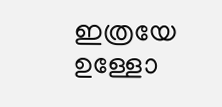ഇത്രയേ ഉള്ളോ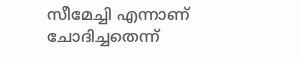സീമേച്ചി എന്നാണ് ചോദിച്ചതെന്ന്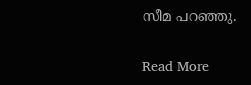സീമ പറഞ്ഞു.

Read More